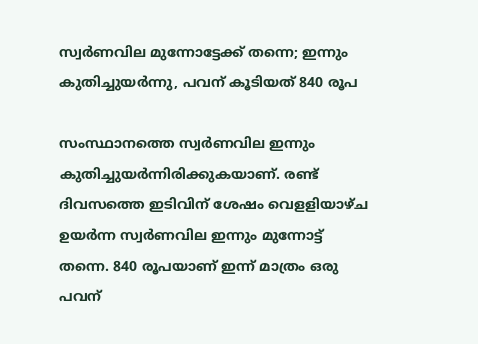സ്വർണവില മുന്നോട്ടേക്ക് തന്നെ; ഇന്നും കുതിച്ചുയർന്നു, പവന് കൂടിയത് 840 രൂപ

സംസ്ഥാനത്തെ സ്വർണവില ഇന്നും കുതിച്ചുയർന്നിരിക്കുകയാണ്. രണ്ട് ദിവസത്തെ ഇടിവിന് ശേഷം വെളളിയാഴ്ച ഉയര്‍ന്ന സ്വര്‍ണവില ഇന്നും മുന്നോട്ട് തന്നെ. 840 രൂപയാണ് ഇന്ന് മാത്രം ഒരു പവന്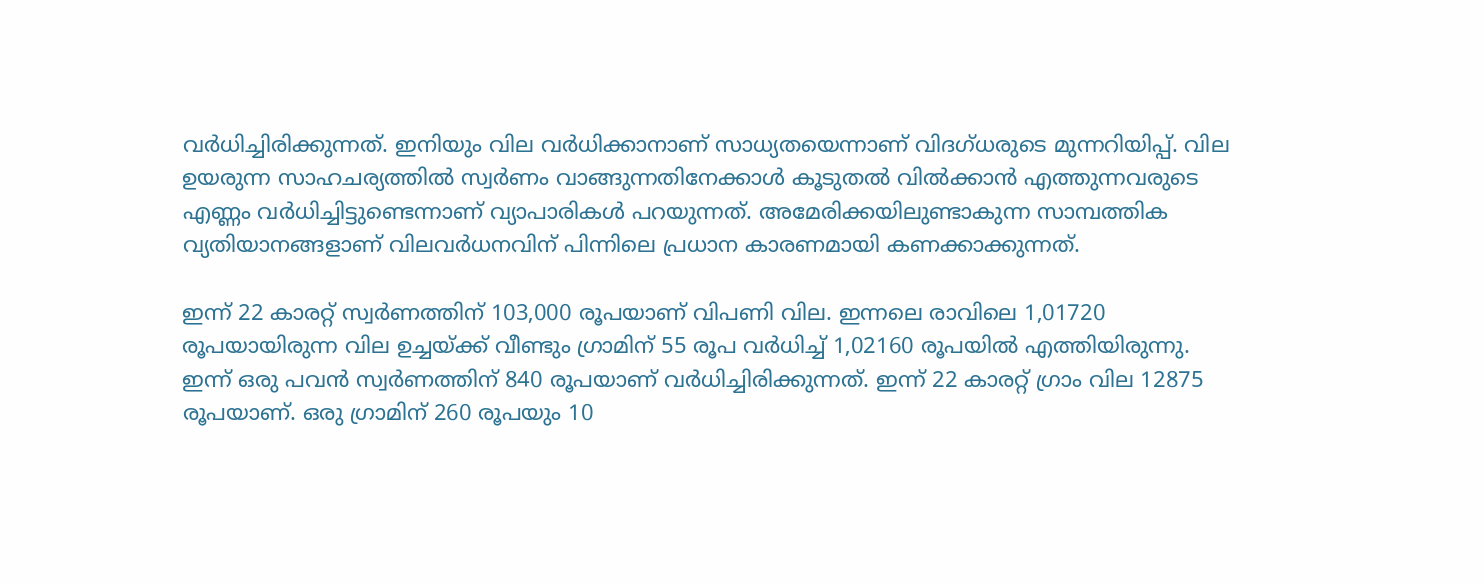വര്‍ധിച്ചിരിക്കുന്നത്. ഇനിയും വില വര്‍ധിക്കാനാണ് സാധ്യതയെന്നാണ് വിദഗ്ധരുടെ മുന്നറിയിപ്പ്. വില ഉയരുന്ന സാഹചര്യത്തില്‍ സ്വര്‍ണം വാങ്ങുന്നതിനേക്കാള്‍ കൂടുതല്‍ വില്‍ക്കാന്‍ എത്തുന്നവരുടെ എണ്ണം വര്‍ധിച്ചിട്ടുണ്ടെന്നാണ് വ്യാപാരികള്‍ പറയുന്നത്. അമേരിക്കയിലുണ്ടാകുന്ന സാമ്പത്തിക വ്യതിയാനങ്ങളാണ് വിലവര്‍ധനവിന് പിന്നിലെ പ്രധാന കാരണമായി കണക്കാക്കുന്നത്.

ഇന്ന് 22 കാരറ്റ് സ്വര്‍ണത്തിന് 103,000 രൂപയാണ് വിപണി വില. ഇന്നലെ രാവിലെ 1,01720 രൂപയായിരുന്ന വില ഉച്ചയ്ക്ക് വീണ്ടും ഗ്രാമിന് 55 രൂപ വര്‍ധിച്ച് 1,02160 രൂപയില്‍ എത്തിയിരുന്നു. ഇന്ന് ഒരു പവന്‍ സ്വര്‍ണത്തിന് 840 രൂപയാണ് വര്‍ധിച്ചിരിക്കുന്നത്. ഇന്ന് 22 കാരറ്റ് ഗ്രാം വില 12875 രൂപയാണ്. ഒരു ഗ്രാമിന് 260 രൂപയും 10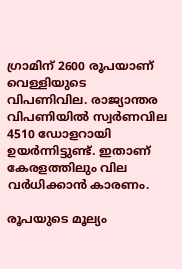ഗ്രാമിന് 2600 രൂപയാണ് വെള്ളിയുടെ വിപണിവില. രാജ്യാന്തര വിപണിയില്‍ സ്വര്‍ണവില 4510 ഡോളറായി ഉയര്‍ന്നിട്ടുണ്ട്. ഇതാണ് കേരളത്തിലും വില വര്‍ധിക്കാന്‍ കാരണം.

രൂപയുടെ മൂല്യം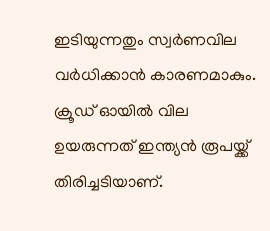ഇടിയുന്നതും സ്വർണവില വര്‍ധിക്കാന്‍ കാരണമാകും. ക്രൂഡ് ഓയില്‍ വില ഉയരുന്നത് ഇന്ത്യന്‍ രൂപയ്ക്ക് തിരിച്ചടിയാണ്.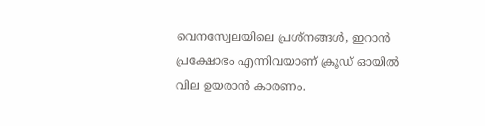വെനസ്വേലയിലെ പ്രശ്‌നങ്ങള്‍, ഇറാന്‍ പ്രക്ഷോഭം എന്നിവയാണ് ക്രൂഡ് ഓയില്‍ വില ഉയരാന്‍ കാരണം.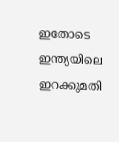ഇതോടെ ഇന്ത്യയിലെ ഇറക്കുമതി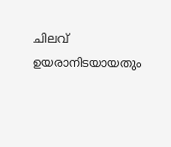ചിലവ് ഉയരാനിടയായതും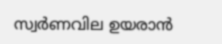സ്വര്‍ണവില ഉയരാന്‍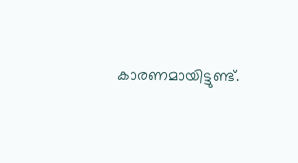കാരണമായിട്ടുണ്ട്.